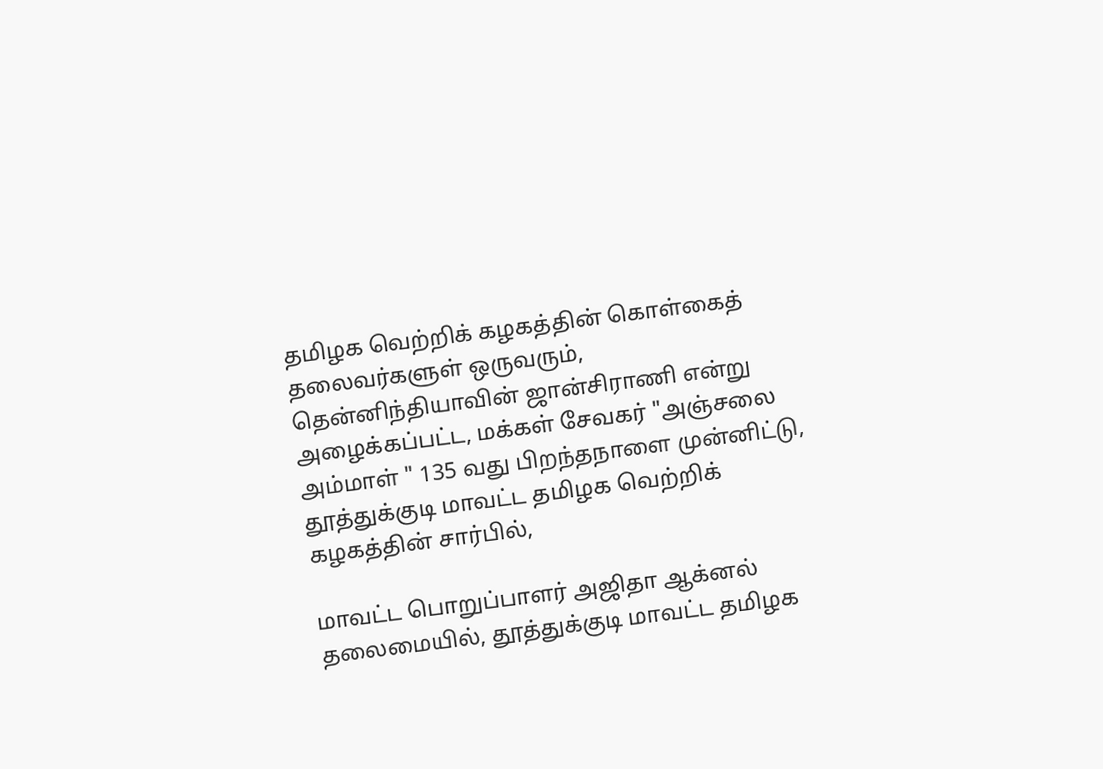தமிழக வெற்றிக் கழகத்தின் கொள்கைத் தலைவர்களுள் ஒருவரும், தென்னிந்தியாவின் ஜான்சிராணி என்று அழைக்கப்பட்ட, மக்கள் சேவகர் "அஞ்சலை அம்மாள் " 135 வது பிறந்தநாளை முன்னிட்டு, தூத்துக்குடி மாவட்ட தமிழக வெற்றிக் கழகத்தின் சார்பில்,

மாவட்ட பொறுப்பாளர் அஜிதா ஆக்னல் தலைமையில், தூத்துக்குடி மாவட்ட தமிழக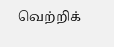வெற்றிக்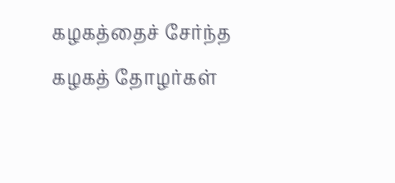கழகத்தைச் சேர்ந்த கழகத் தோழர்கள்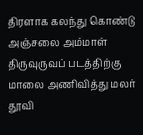திரளாக கலந்து கொண்டு அஞ்சலை அம்மாள் திருவுருவப் படத்திற்கு மாலை அணிவித்து மலர் தூவி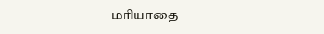மரியாதை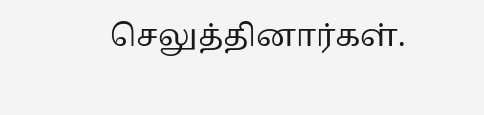செலுத்தினார்கள்.